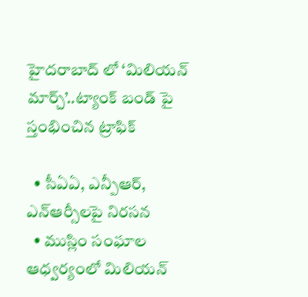హైదరాబాద్ లో ‘మిలియన్ మార్చ్’..ట్యాంక్ బండ్ పై స్తంభించిన ట్రాఫిక్

  • సీఏఏ, ఎన్పీఆర్, ఎన్ఆర్సీలపై నిరసన
  • ముస్లిం సంఘాల ఆధ్వర్యంలో మిలియన్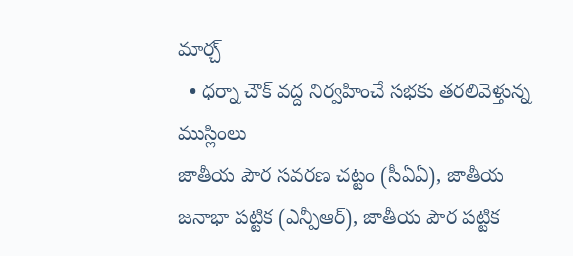మార్చ్
  • ధర్నా చౌక్ వద్ద నిర్వహించే సభకు తరలివెళ్తున్న ముస్లింలు
జాతీయ పౌర సవరణ చట్టం (సీఏఏ), జాతీయ జనాభా పట్టిక (ఎన్పీఆర్), జాతీయ పౌర పట్టిక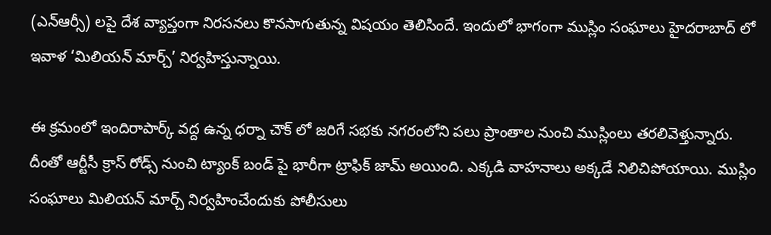(ఎన్ఆర్సీ) లపై దేశ వ్యాప్తంగా నిరసనలు కొనసాగుతున్న విషయం తెలిసిందే. ఇందులో భాగంగా ముస్లిం సంఘాలు హైదరాబాద్ లో ఇవాళ ‘మిలియన్ మార్చ్’ నిర్వహిస్తున్నాయి.

ఈ క్రమంలో ఇందిరాపార్క్ వద్ద ఉన్న ధర్నా చౌక్ లో జరిగే సభకు నగరంలోని పలు ప్రాంతాల నుంచి ముస్లింలు తరలివెళ్తున్నారు. దీంతో ఆర్టీసీ క్రాస్ రోడ్స్ నుంచి ట్యాంక్ బండ్ పై భారీగా ట్రాఫిక్ జామ్ అయింది. ఎక్కడి వాహనాలు అక్కడే నిలిచిపోయాయి. ముస్లిం సంఘాలు మిలియన్ మార్చ్ నిర్వహించేందుకు పోలీసులు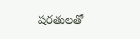షరతులతో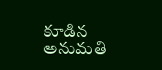కూడిన అనుమతి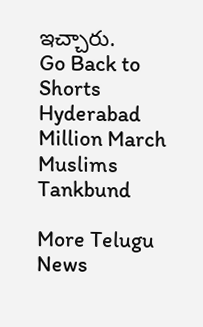ఇచ్చారు.
Go Back to Shorts
Hyderabad
Million March
Muslims
Tankbund

More Telugu News